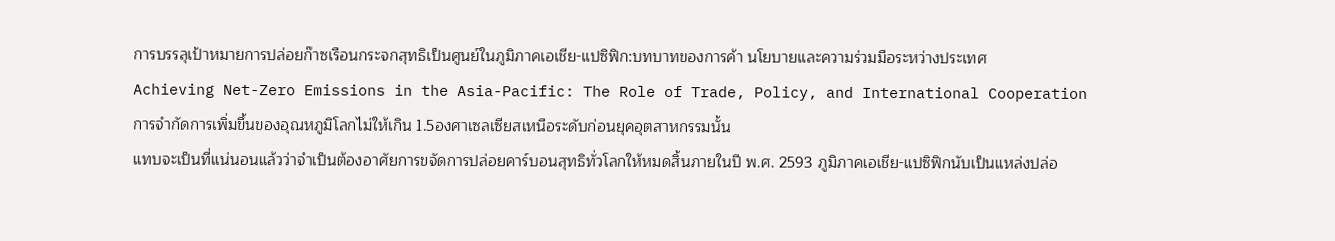การบรรลุเป้าหมายการปล่อยก๊าซเรือนกระจกสุทธิเป็นศูนย์ในภูมิภาคเอเชีย-แปซิฟิก:บทบาทของการค้า นโยบายและความร่วมมือระหว่างประเทศ
Achieving Net-Zero Emissions in the Asia-Pacific: The Role of Trade, Policy, and International Cooperation
การจำกัดการเพิ่มขึ้นของอุณหภูมิโลกไม่ให้เกิน 1.5องศาเซลเซียสเหนือระดับก่อนยุคอุตสาหกรรมนั้น
แทบจะเป็นที่แน่นอนแล้วว่าจำเป็นต้องอาศัยการขจัดการปล่อยคาร์บอนสุทธิทั่วโลกให้หมดสิ้นภายในปี พ.ศ. 2593 ภูมิภาคเอเชีย-แปซิฟิกนับเป็นแหล่งปล่อ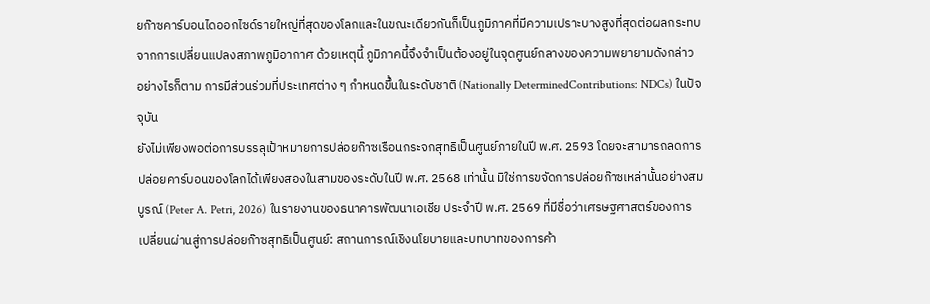ยก๊าซคาร์บอนไดออกไซด์รายใหญ่ที่สุดของโลกและในขณะเดียวกันก็เป็นภูมิภาคที่มีความเปราะบางสูงที่สุดต่อผลกระทบจากการเปลี่ยนแปลงสภาพภูมิอากาศ ด้วยเหตุนี้ ภูมิภาคนี้จึงจำเป็นต้องอยู่ในจุดศูนย์กลางของความพยายามดังกล่าว
อย่างไรก็ตาม การมีส่วนร่วมที่ประเทศต่าง ๆ กำหนดขึ้นในระดับชาติ (Nationally DeterminedContributions: NDCs) ในปัจจุบัน
ยังไม่เพียงพอต่อการบรรลุเป้าหมายการปล่อยก๊าซเรือนกระจกสุทธิเป็นศูนย์ภายในปี พ.ศ. 2593 โดยจะสามารถลดการปล่อยคาร์บอนของโลกได้เพียงสองในสามของระดับในปี พ.ศ. 2568 เท่านั้น มิใช่การขจัดการปล่อยก๊าซเหล่านั้นอย่างสมบูรณ์ (Peter A. Petri, 2026) ในรายงานของธนาคารพัฒนาเอเชีย ประจำปี พ.ศ. 2569 ที่มีชื่อว่าเศรษฐศาสตร์ของการเปลี่ยนผ่านสู่การปล่อยก๊าซสุทธิเป็นศูนย์: สถานการณ์เชิงนโยบายและบทบาทของการค้า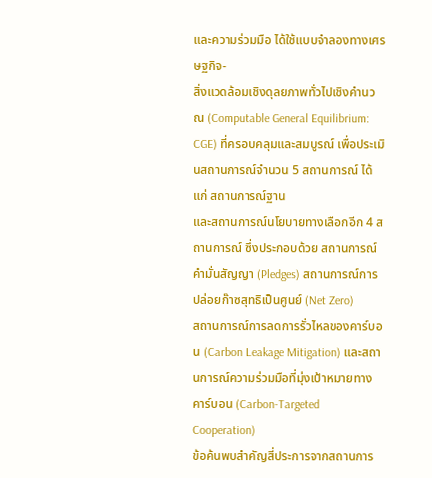และความร่วมมือ ได้ใช้แบบจำลองทางเศรษฐกิจ-
สิ่งแวดล้อมเชิงดุลยภาพทั่วไปเชิงคำนวณ (Computable General Equilibrium: CGE) ที่ครอบคลุมและสมบูรณ์ เพื่อประเมินสถานการณ์จำนวน 5 สถานการณ์ ได้แก่ สถานการณ์ฐาน
และสถานการณ์นโยบายทางเลือกอีก 4 สถานการณ์ ซึ่งประกอบด้วย สถานการณ์คำมั่นสัญญา (Pledges) สถานการณ์การปล่อยก๊าซสุทธิเป็นศูนย์ (Net Zero)
สถานการณ์การลดการรั่วไหลของคาร์บอน (Carbon Leakage Mitigation) และสถานการณ์ความร่วมมือที่มุ่งเป้าหมายทางคาร์บอน (Carbon-Targeted Cooperation)
ข้อค้นพบสำคัญสี่ประการจากสถานการ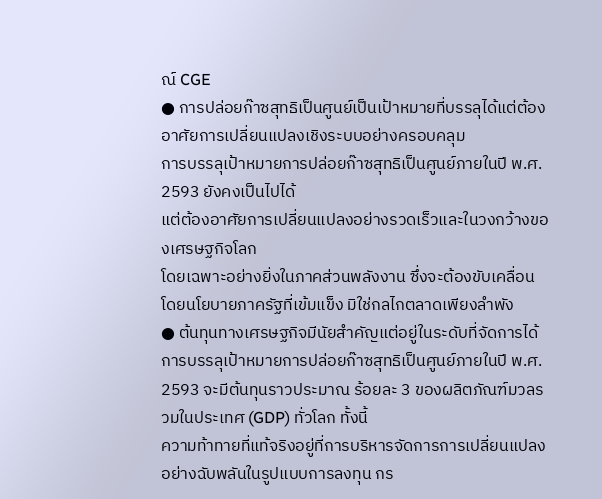ณ์ CGE
● การปล่อยก๊าซสุทธิเป็นศูนย์เป็นเป้าหมายที่บรรลุได้แต่ต้องอาศัยการเปลี่ยนแปลงเชิงระบบอย่างครอบคลุม
การบรรลุเป้าหมายการปล่อยก๊าซสุทธิเป็นศูนย์ภายในปี พ.ศ. 2593 ยังคงเป็นไปได้
แต่ต้องอาศัยการเปลี่ยนแปลงอย่างรวดเร็วและในวงกว้างของเศรษฐกิจโลก
โดยเฉพาะอย่างยิ่งในภาคส่วนพลังงาน ซึ่งจะต้องขับเคลื่อนโดยนโยบายภาครัฐที่เข้มแข็ง มิใช่กลไกตลาดเพียงลำพัง
● ต้นทุนทางเศรษฐกิจมีนัยสำคัญแต่อยู่ในระดับที่จัดการได้
การบรรลุเป้าหมายการปล่อยก๊าซสุทธิเป็นศูนย์ภายในปี พ.ศ. 2593 จะมีต้นทุนราวประมาณ ร้อยละ 3 ของผลิตภัณฑ์มวลรวมในประเทศ (GDP) ทั่วโลก ทั้งนี้
ความท้าทายที่แท้จริงอยู่ที่การบริหารจัดการการเปลี่ยนแปลงอย่างฉับพลันในรูปแบบการลงทุน กร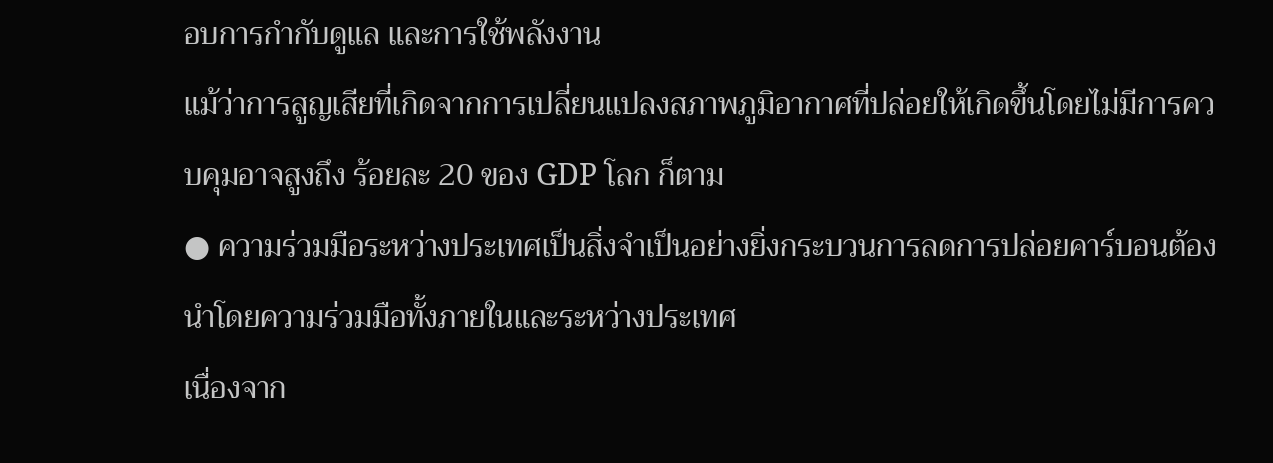อบการกำกับดูแล และการใช้พลังงาน
แม้ว่าการสูญเสียที่เกิดจากการเปลี่ยนแปลงสภาพภูมิอากาศที่ปล่อยให้เกิดขึ้นโดยไม่มีการควบคุมอาจสูงถึง ร้อยละ 20 ของ GDP โลก ก็ตาม
● ความร่วมมือระหว่างประเทศเป็นสิ่งจำเป็นอย่างยิ่งกระบวนการลดการปล่อยคาร์บอนต้องนำโดยความร่วมมือทั้งภายในและระหว่างประเทศ
เนื่องจาก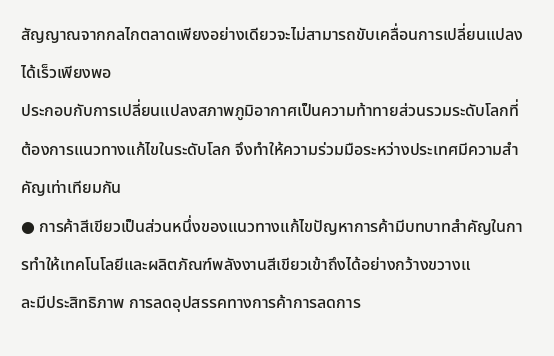สัญญาณจากกลไกตลาดเพียงอย่างเดียวจะไม่สามารถขับเคลื่อนการเปลี่ยนแปลงได้เร็วเพียงพอ
ประกอบกับการเปลี่ยนแปลงสภาพภูมิอากาศเป็นความท้าทายส่วนรวมระดับโลกที่ต้องการแนวทางแก้ไขในระดับโลก จึงทำให้ความร่วมมือระหว่างประเทศมีความสำคัญเท่าเทียมกัน
● การค้าสีเขียวเป็นส่วนหนึ่งของแนวทางแก้ไขปัญหาการค้ามีบทบาทสำคัญในการทำให้เทคโนโลยีและผลิตภัณฑ์พลังงานสีเขียวเข้าถึงได้อย่างกว้างขวางแ
ละมีประสิทธิภาพ การลดอุปสรรคทางการค้าการลดการ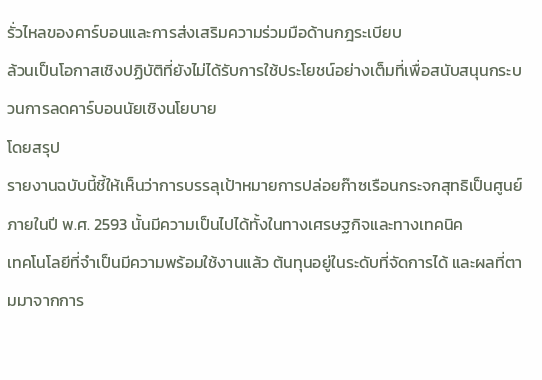รั่วไหลของคาร์บอนและการส่งเสริมความร่วมมือด้านกฎระเบียบ
ล้วนเป็นโอกาสเชิงปฏิบัติที่ยังไม่ได้รับการใช้ประโยชน์อย่างเต็มที่เพื่อสนับสนุนกระบวนการลดคาร์บอนนัยเชิงนโยบาย
โดยสรุป
รายงานฉบับนี้ชี้ให้เห็นว่าการบรรลุเป้าหมายการปล่อยก๊าซเรือนกระจกสุทธิเป็นศูนย์ภายในปี พ.ศ. 2593 นั้นมีความเป็นไปได้ทั้งในทางเศรษฐกิจและทางเทคนิค
เทคโนโลยีที่จำเป็นมีความพร้อมใช้งานแล้ว ต้นทุนอยู่ในระดับที่จัดการได้ และผลที่ตามมาจากการ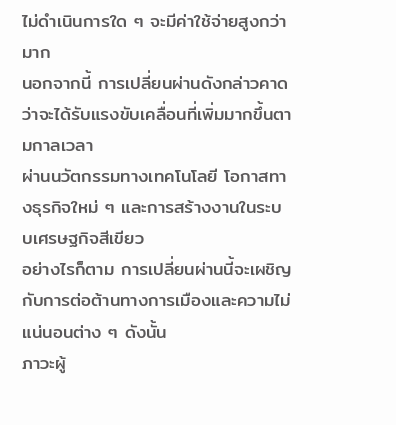ไม่ดำเนินการใด ๆ จะมีค่าใช้จ่ายสูงกว่ามาก
นอกจากนี้ การเปลี่ยนผ่านดังกล่าวคาดว่าจะได้รับแรงขับเคลื่อนที่เพิ่มมากขึ้นตามกาลเวลา
ผ่านนวัตกรรมทางเทคโนโลยี โอกาสทางธุรกิจใหม่ ๆ และการสร้างงานในระบบเศรษฐกิจสีเขียว
อย่างไรก็ตาม การเปลี่ยนผ่านนี้จะเผชิญกับการต่อต้านทางการเมืองและความไม่แน่นอนต่าง ๆ ดังนั้น
ภาวะผู้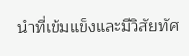นำที่เข้มแข็งและมีวิสัยทัศ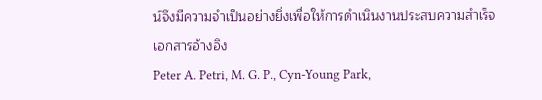น์จึงมีความจำเป็นอย่างยิ่งเพื่อให้การดำเนินงานประสบความสำเร็จ
เอกสารอ้างอิง
Peter A. Petri, M. G. P., Cyn-Young Park,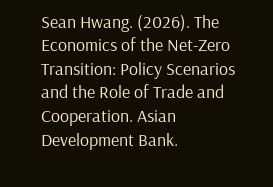Sean Hwang. (2026). The Economics of the Net-Zero
Transition: Policy Scenarios and the Role of Trade and Cooperation. Asian Development Bank.